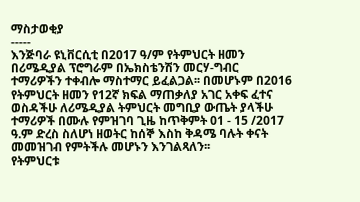ማስታወቂያ
-----
እንጅባራ ዩኒቨርሲቲ በ2017 ዓ/ም የትምህርት ዘመን በሪሜዲያል ፕሮግራም በኤክስቴንሽን መርሃ-ግብር ተማሪዎችን ተቀብሎ ማስተማር ይፈልጋል፡፡ በመሆኑም በ2016 የትምህርት ዘመን የ12ኛ ክፍል ማጠቃለያ አገር አቀፍ ፈተና ወስዳችሁ ለሪሜዲያል ትምህርት መግቢያ ውጤት ያላችሁ ተማሪዎች በሙሉ የምዝገባ ጊዜ ከጥቅምት 01 - 15 /2017 ዓ.ም ድረስ ስለሆነ ዘወትር ከሰኞ እስከ ቅዳሜ ባሉት ቀናት መመዝገብ የምትችሉ መሆኑን እንገልጻለን፡፡
የትምህርቱ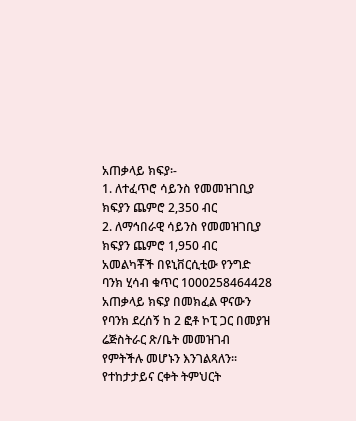አጠቃላይ ክፍያ፡-
1. ለተፈጥሮ ሳይንስ የመመዝገቢያ ክፍያን ጨምሮ 2,350 ብር
2. ለማኅበራዊ ሳይንስ የመመዝገቢያ ክፍያን ጨምሮ 1,950 ብር
አመልካቾች በዩኒቨርሲቲው የንግድ ባንክ ሂሳብ ቁጥር 1000258464428 አጠቃላይ ክፍያ በመክፈል ዋናውን የባንክ ደረሰኝ ከ 2 ፎቶ ኮፒ ጋር በመያዝ ሬጅስትራር ጽ/ቤት መመዝገብ የምትችሉ መሆኑን እንገልጻለን፡፡
የተከታታይና ርቀት ትምህርት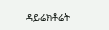ዳይሬክቶሬት